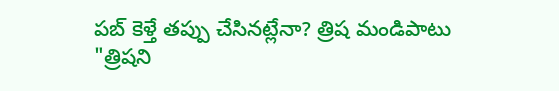పబ్ కెళ్తే తప్పు చేసినట్లేనా? త్రిష మండిపాటు
"త్రిషని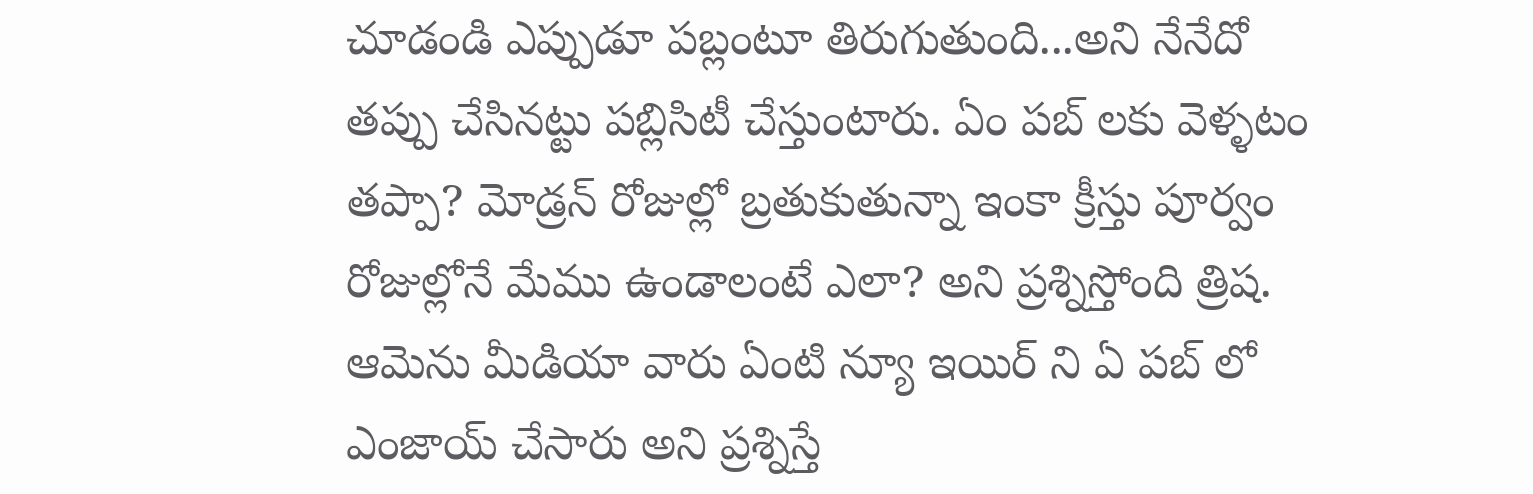చూడండి ఎప్పుడూ పబ్లంటూ తిరుగుతుంది...అని నేనేదో తప్పు చేసినట్టు పబ్లిసిటీ చేస్తుంటారు. ఏం పబ్ లకు వెళ్ళటం తప్పా? మోడ్రన్ రోజుల్లో బ్రతుకుతున్నా ఇంకా క్రీస్తు పూర్వం రోజుల్లోనే మేము ఉండాలంటే ఎలా? అని ప్రశ్నిస్తోంది త్రిష. ఆమెను మీడియా వారు ఏంటి న్యూ ఇయిర్ ని ఏ పబ్ లో ఎంజాయ్ చేసారు అని ప్రశ్నిస్తే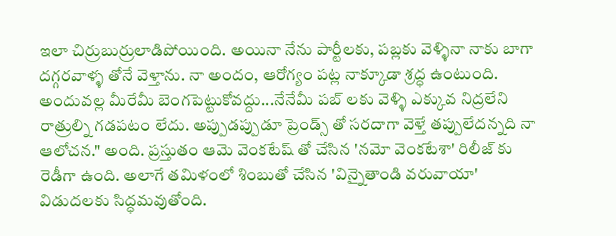ఇలా చిర్రుబుర్రులాడిపోయింది. అయినా నేను పార్టీలకు, పబ్లకు వెళ్ళినా నాకు బాగా దగ్గరవాళ్ళ తోనే వెళ్తాను. నా అందం, ఆరోగ్యం పట్ల నాక్కూడా శ్రద్ధ ఉంటుంది. అందువల్ల మీరేమీ బెంగపెట్టుకోవద్దు...నేనేమీ పబ్ లకు వెళ్ళి ఎక్కువ నిద్రలేని రాత్రుల్ని గడపటం లేదు. అప్పుడప్పుడూ ప్రెండ్స్ తో సరదాగా వెళ్తే తప్పులేదన్నది నా ఆలోచన." అంది. ప్రస్తుతం ఆమె వెంకటేష్ తో చేసిన 'నమో వెంకటేశా' రిలీజ్ కు రెడీగా ఉంది. అలాగే తమిళంలో శింబుతో చేసిన 'విన్నైతాండి వరువాయా' విడుదలకు సిద్ధమవుతోంది.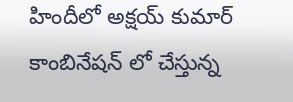హిందీలో అక్షయ్ కుమార్ కాంబినేషన్ లో చేస్తున్న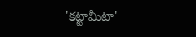'కట్టామీటా'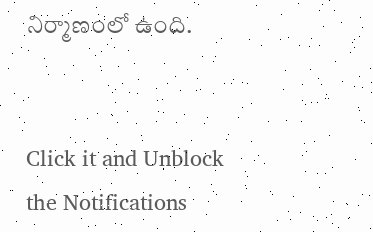నిర్మాణంలో ఉంది.


Click it and Unblock the Notifications